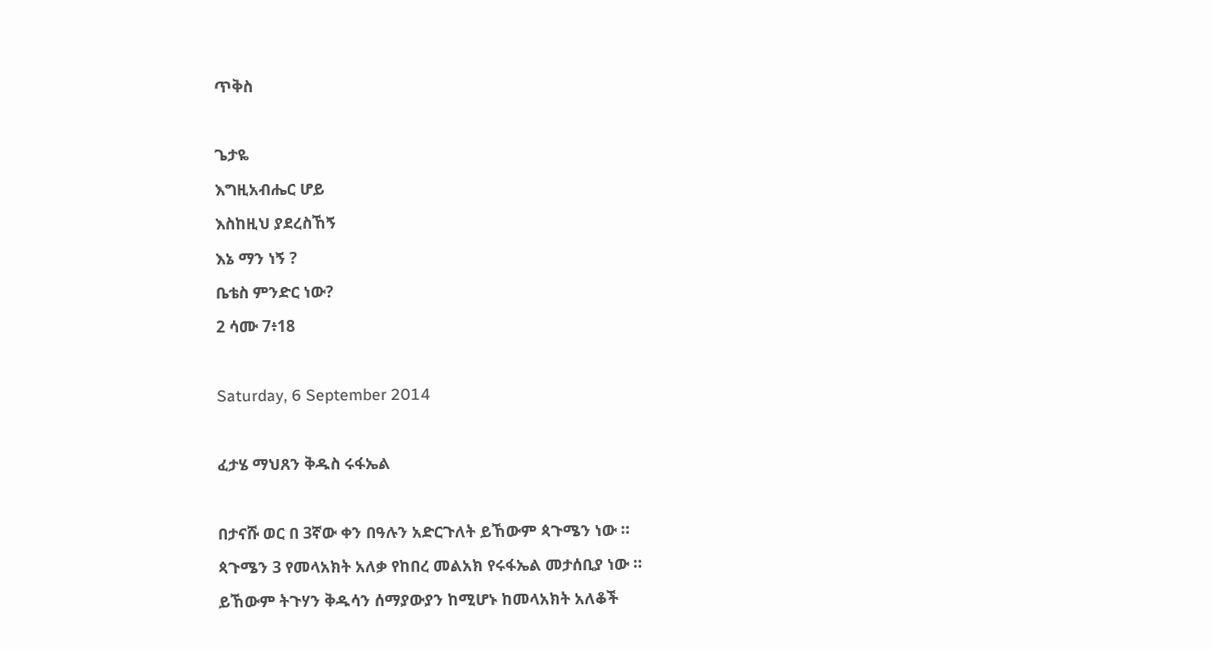ጥቅስ

ጌታዬ
እግዚአብሔር ሆይ
እስከዚህ ያደረስኸኝ
እኔ ማን ነኝ ?
ቤቴስ ምንድር ነው?
2 ሳሙ 7፥18

Saturday, 6 September 2014

ፈታሄ ማህጸን ቅዱስ ሩፋኤል

በታናሹ ወር በ 3ኛው ቀን በዓሉን አድርጉለት ይኸውም ጳጉሜን ነው ።
ጳጉሜን 3 የመላአክት አለቃ የከበረ መልአክ የሩፋኤል መታሰቢያ ነው ።
ይኸውም ትጉሃን ቅዱሳን ሰማያውያን ከሚሆኑ ከመላአክት አለቆች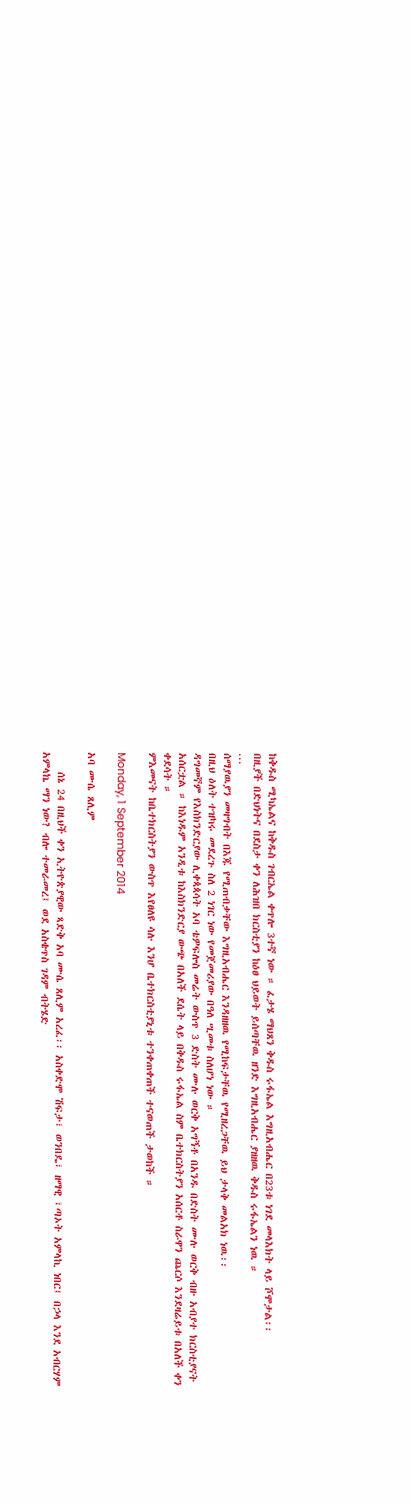ከቅዱስ ሚካኤልና ከቅዱስ ገብርኤል ቀጥሎ 3ተኛ ነው ። ፈታሄ ማህጸን ቅዱስ ሩፋኤል እግዚአብሔር በ23ቱ ነገደ መላእክት ላይ ሾሞታል፡፡
በዚያች በድህነትና በደስታ ቀን ለሕዝበ ክርስቲያን ከዕፀ ህይወት ይሰጣቸዉ ዘንድ እግዚአብሔር ያዘዘዉ ቅዱስ ሩፋኤልን ነዉ ።
...
ሰማያዉያን መዛግብት በእጁ የሚጠብቃቸው እግዚአብሔር እንዳዘዘዉ የሚከፍታቸዉ የሚዘረጋቸዉ ይህ ታላቅ መልአክ ነዉ፡፡
በዚህ ዕለት ተዝካሩ መደረጉ ስለ 2 ነገር ነው የመጀመሪያው በዓለ ሢመቱ ስለሆነ ነው ።
ዳግመኛም የእስክንድርያው ሊቀጳጳሳት አባ ቴዎፍሎስ መሬት ውስጥ 3 ድስት ሙሉ ወርቅ አግኝቶ በአንዱ በድስት ሙሉ ወርቅ ብዙ አብያተ ክርስቲያናት አሰርቷል ። ከእነዱም አንዲቱ ከእስክንድርያ ውጭ በአለች ደሴት ላይ በቅዱስ ሩፋኤል ስም ቤተክርስትያን አሰርቶ ስራዋን ጨርሶ እንደዛሬይቱ በአለች ቀን ቀደሳት ።
ምእመናት ከቤተክርስትያን ውስጥ እየፀለዩ ሳሉ እንሆ ቤተክርስቲያኒቱ ተንቀጠቀጠች ተናወጠች ታወከች ።

Monday, 1 September 2014

አባ ሙሴ ጸሊም

    ሰኔ 24 በዚህች ቀን ኢትዮጵያዊው ጻድቅ አባ ሙሴ ጸሊም አረፈ፡፡ አስቀድሞ ሽፍታ፣ ወንበዴ፣ ዘማዊ ፣ጣኦት አምላኪ ነበር፤ በኃላ እንደ አብርሃም አምላኬ ማን ነው? ብሎ ተመራመረ፤ ወደ አስቄጥስ ገዳም ብትሄድ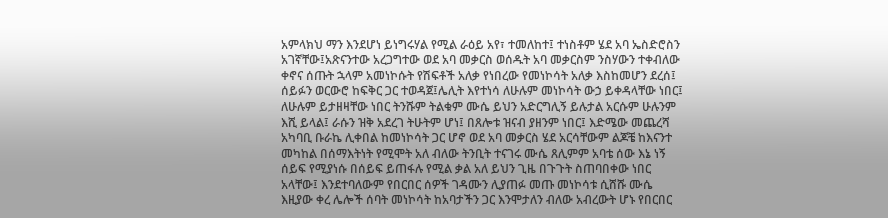አምላክህ ማን እንደሆነ ይነግሩሃል የሚል ራዕይ አየ፣ ተመለከተ፤ ተነስቶም ሄደ አባ ኤስድሮስን አገኛቸው፤አጽናንተው አረጋግተው ወደ አባ መቃርስ ወሰዱት አባ መቃርስም ንስሃውን ተቀብለው ቀኖና ሰጡት ኋላም አመነኮሱት የሽፍቶች አለቃ የነበረው የመነኮሳት አለቃ እስከመሆን ደረሰ፤ ሰይፉን ወርውሮ ከፍቅር ጋር ተወዳጀ፤ሌሊት እየተነሳ ለሁሉም መነኮሳት ውኃ ይቀዳላቸው ነበር፤ ለሁሉም ይታዘዛቸው ነበር ትንሹም ትልቁም ሙሴ ይህን አድርግሊኝ ይሉታል አርሱም ሁሉንም እሺ ይላል፤ ራሱን ዝቅ አደረገ ትሁትም ሆነ፤ በጸሎቱ ዝናብ ያዘንም ነበር፤ እድሜው መጨረሻ አካባቢ ቡራኬ ሊቀበል ከመነኮሳት ጋር ሆኖ ወደ አባ መቃርስ ሄደ አርሳቸውም ልጆቼ ከእናንተ መካከል በሰማእትነት የሚሞት አለ ብለው ትንቢት ተናገሩ ሙሴ ጸሊምም አባቴ ሰው እኔ ነኝ ሰይፍ የሚያነሱ በሰይፍ ይጠፋሉ የሚል ቃል አለ ይህን ጊዜ በጉጉት ስጠባበቀው ነበር አላቸው፤ እንደተባለውም የበርበር ሰዎች ገዳሙን ሊያጠፉ መጡ መነኮሳቱ ሲሸሹ ሙሴ እዚያው ቀረ ሌሎች ሰባት መነኮሳት ከአባታችን ጋር እንሞታለን ብለው አብረውት ሆኑ የበርበር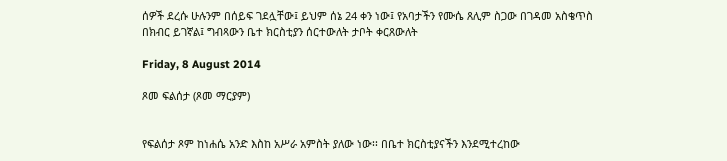ሰዎች ደረሱ ሁሉንም በሰይፍ ገደሏቸው፤ ይህም ሰኔ 24 ቀን ነው፤ የአባታችን የሙሴ ጸሊም ስጋው በገዳመ አስቄጥስ በክብር ይገኛል፤ ግብጻውን ቤተ ክርስቲያን ሰርተውለት ታቦት ቀርጸውለት

Friday, 8 August 2014

ጾመ ፍልሰታ (ጾመ ማርያም)


የፍልሰታ ጾም ከነሐሴ አንድ እስከ አሥራ አምስት ያለው ነው፡፡ በቤተ ክርስቲያናችን እንደሚተረከው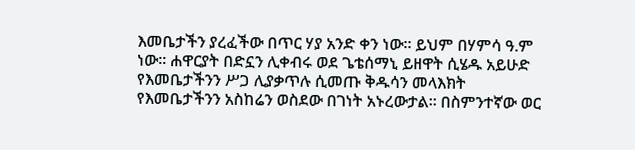እመቤታችን ያረፈችው በጥር ሃያ አንድ ቀን ነው፡፡ ይህም በሃምሳ ዓ.ም ነው፡፡ ሐዋርያት በድኗን ሊቀብሩ ወደ ጌቴሰማኒ ይዘዋት ሲሄዱ አይሁድ የእመቤታችንን ሥጋ ሊያቃጥሉ ሲመጡ ቅዱሳን መላእክት የእመቤታችንን አስከሬን ወስደው በገነት አኑረውታል፡፡ በስምንተኛው ወር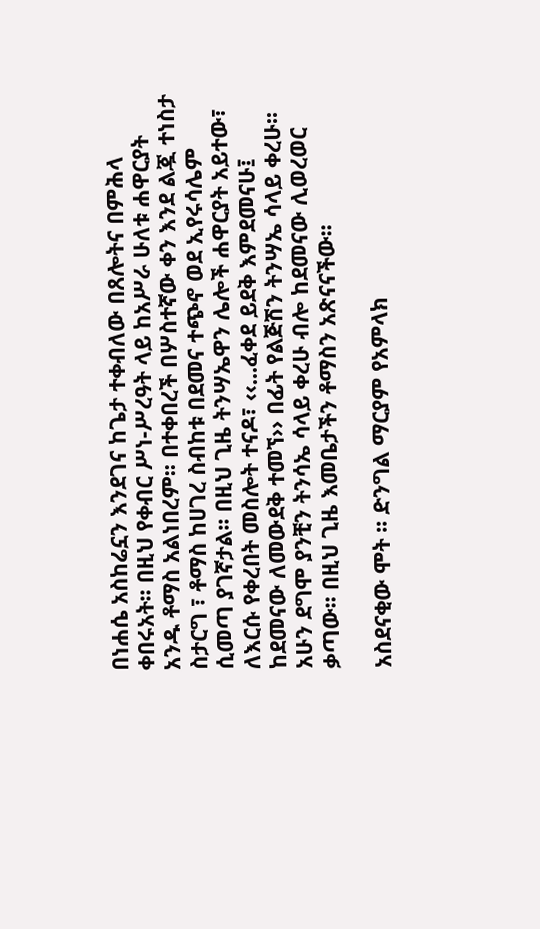በነሐሴ አስከሬኗን እንደገና ከጌታ ተቀብለው በጸሎትና በምሕላ ቀበሩአት፡፡ በዚህ የቀብር ሥነ-ሥረዓት ላይ ከአሥራ ሁለቱ ሐዋርያት አንዱ ቶማስ አልነበረም፡፡ በተቀበረች በሦስተኛው ቀን እንደ ልጇ ተነስታ ስታርግ ፣ ቶማስ ከሀገረ ስብከቱ በደመና ተጭኖ ወደ ኢየሩሳሌም ሲመጣ ያገኛታል፡፡ በዚህ ጊዜ ትንሣኤዋን ሌሎች ሐዋርያት አይተው፣ ለእርሱ የቀረበት መስሎት ተናዶ፣ ‹‹...ፈቀደ ይደቅ እምደመናሁ፤ ከደመናው ለመውደቅ ተመኘ›› በፊት የልጅሽን ትንሣኤ ሳላይ ቀረሁ፡፡ አሁን ደግሞ ያንቺን ትንሳኤ ሳላይ ቀረሁ ብሎ ከደመናው ሊወረወር ቃጣው፡፡ በዚህ ጊዜ እመቤታችን ቶማስን አጽናናችው፡፡

አስደናቂው ሞት ፡፡ ድንግል ማርያም የአምላክ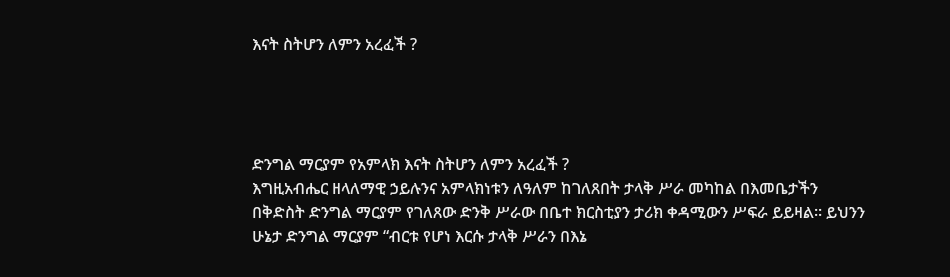እናት ስትሆን ለምን አረፈች ?




ድንግል ማርያም የአምላክ እናት ስትሆን ለምን አረፈች ?
እግዚአብሔር ዘላለማዊ ኃይሉንና አምላክነቱን ለዓለም ከገለጸበት ታላቅ ሥራ መካከል በእመቤታችን በቅድስት ድንግል ማርያም የገለጸው ድንቅ ሥራው በቤተ ክርስቲያን ታሪክ ቀዳሚውን ሥፍራ ይይዛል፡፡ ይህንን ሁኔታ ድንግል ማርያም “ብርቱ የሆነ እርሱ ታላቅ ሥራን በእኔ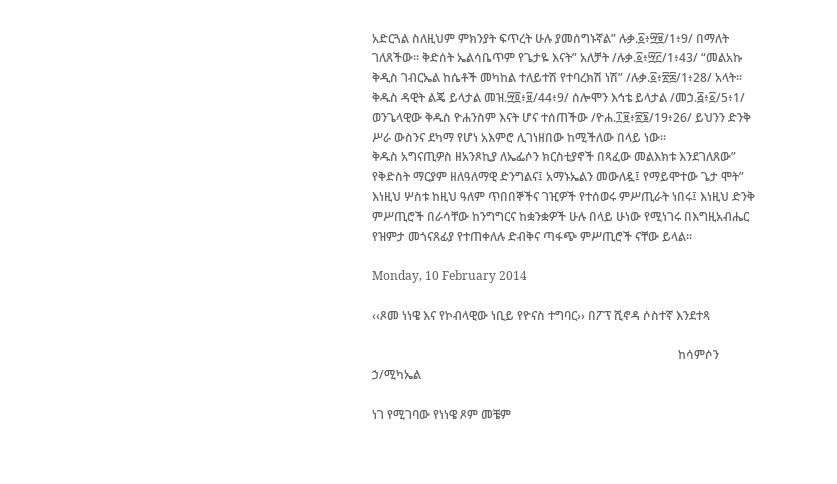አድርጓል ስለዚህም ምክንያት ፍጥረት ሁሉ ያመሰግኑኛል” ሉቃ.፩፥፵፱/1፥9/ በማለት ገለጸችው፡፡ ቅድሰት ኤልሳቤጥም የጌታዬ እናት” አለቻት /ሉቃ.፩፥፵፫/1፥43/ “መልአኩ ቅዲስ ገብርኤል ከሴቶች መካከል ተለይተሽ የተባረክሽ ነሽ” /ሉቃ.፩፥፳፰/1፥28/ አላት፡፡ ቅዱስ ዳዊት ልጄ ይላታል መዝ.፵፬፥፱/44፥9/ ሰሎሞን እኅቴ ይላታል /መኃ.፭፥፩/5፥1/ ወንጌላዊው ቅዱስ ዮሐንስም እናት ሆና ተሰጠችው /ዮሐ.፲፱፥፳፮/19፥26/ ይህንን ድንቅ ሥራ ውስንና ደካማ የሆነ አእምሮ ሊገነዘበው ከሚችለው በላይ ነው፡፡
ቅዱስ አግናጢዎስ ዘአንጾኪያ ለኤፌሶን ክርስቲያኖች በጻፈው መልእክቱ እንደገለጸው” የቅድስት ማርያም ዘለዓለማዊ ድንግልና፤ አማኑኤልን መውለዷ፤ የማይሞተው ጌታ ሞት” እነዚህ ሦስቱ ከዚህ ዓለም ጥበበኞችና ገዢዎች የተሰወሩ ምሥጢራት ነበሩ፤ እነዚህ ድንቅ ምሥጢሮች በራሳቸው ከንግግርና ከቋንቋዎች ሁሉ በላይ ሁነው የሚነገሩ በእግዚአብሔር የዝምታ መጎናጸፊያ የተጠቀለሉ ድብቅና ጣፋጭ ምሥጢሮች ናቸው ይላል፡፡

Monday, 10 February 2014

‹‹ጾመ ነነዌ እና የኮብላዊው ነቢይ የዮናስ ተግባር›› በፖፕ ሺኖዳ ሶስተኛ እንደተጻ

                                                                                                      ከሳምሶን ኃ/ሚካኤል

ነገ የሚገባው የነነዌ ጾም መቼም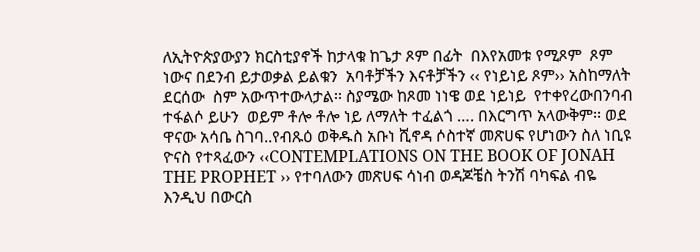ለኢትዮጵያውያን ክርስቲያኖች ከታላቁ ከጌታ ጾም በፊት  በእየአመቱ የሚጾም  ጾም  ነውና በደንብ ይታወቃል ይልቁን  አባቶቻችን እናቶቻችን ‹‹ የነይነይ ጾም›› አስከማለት ደርሰው  ስም አውጥተውላታል፡፡ ስያሜው ከጾመ ነነዌ ወደ ነይነይ  የተቀየረውበንባብ ተፋልሶ ይሁን  ወይም ቶሎ ቶሎ ነይ ለማለት ተፈልጎ …. በእርግጥ አላውቅም፡፡ ወደ ዋናው አሳቤ ስገባ..የብጹዕ ወቅዱስ አቡነ ሺኖዳ ሶስተኛ መጽሀፍ የሆነውን ስለ ነቢዩ ዮናስ የተጻፈውን ‹‹CONTEMPLATIONS ON THE BOOK OF JONAH THE PROPHET ›› የተባለውን መጽሀፍ ሳነብ ወዳጆቼስ ትንሽ ባካፍል ብዬ እንዲህ በውርስ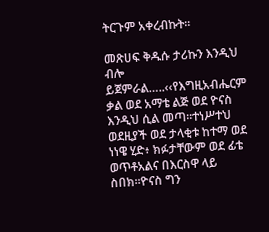ትርጉም አቀረብኩት፡፡

መጽሀፍ ቅዱሱ ታሪኩን እንዲህ ብሎ ይጀምራል…..‹‹የእግዚአብሔርም ቃል ወደ አማቴ ልጅ ወደ ዮናስ እንዲህ ሲል መጣ።ተነሥተህ ወደዚያች ወደ ታላቂቱ ከተማ ወደ ነነዌ ሂድ፥ ክፉታቸውም ወደ ፊቴ ወጥቶአልና በእርስዋ ላይ ስበክ።ዮናስ ግን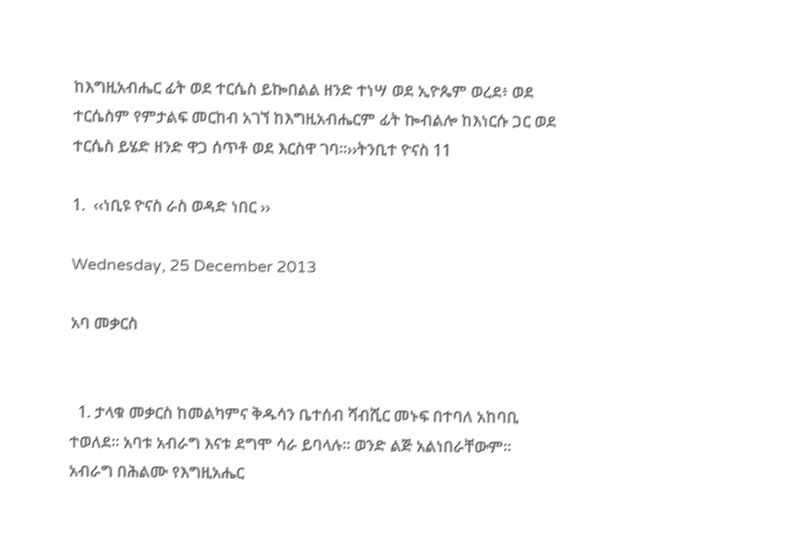ከእግዚአብሔር ፊት ወደ ተርሴስ ይኰበልል ዘንድ ተነሣ ወደ ኢዮጴም ወረደ፥ ወደ ተርሴስም የምታልፍ መርከብ አገኘ ከእግዚአብሔርም ፊት ኰብልሎ ከእነርሱ ጋር ወደ ተርሴስ ይሄድ ዘንድ ዋጋ ሰጥቶ ወደ እርስዋ ገባ።››ትንቢተ ዮናስ 11

1.  ‹‹ነቢዩ ዮናስ ራስ ወዳድ ነበር ››

Wednesday, 25 December 2013

አባ መቃርስ


  1. ታላቁ መቃርስ ከመልካምና ቅዱሳን ቤተሰብ ሻብሺር መኑፍ በተባለ አከባቢ ተወለደ። አባቱ አብራግ እናቱ ደግሞ ሳራ ይባላሉ። ወንድ ልጅ አልነበራቸውም። አብራግ በሕልሙ የእግዚአሔር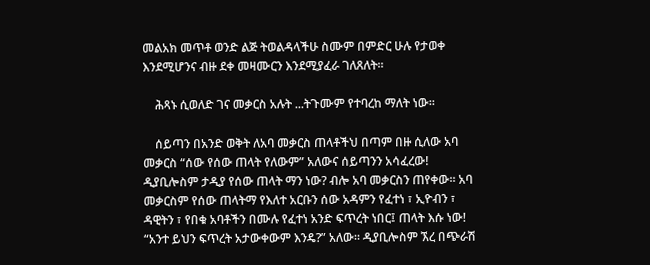መልአክ መጥቶ ወንድ ልጅ ትወልዳላችሁ ስሙም በምድር ሁሉ የታወቀ እንደሚሆንና ብዙ ደቀ መዛሙርን እንደሚያፈራ ገለጸለት።

    ሕጻኑ ሲወለድ ገና መቃርስ አሉት ...ትጉሙም የተባረከ ማለት ነው።

    ሰይጣን በአንድ ወቅት ለአባ መቃርስ ጠላቶችህ በጣም በዙ ሲለው አባ መቃርስ “ሰው የሰው ጠላት የለውም” አለውና ሰይጣንን አሳፈረው! ዲያቢሎስም ታዲያ የሰው ጠላት ማን ነው? ብሎ አባ መቃርስን ጠየቀው። አባ መቃርስም የሰው ጠላትማ የእለተ አርቡን ሰው አዳምን የፈተነ ፣ ኢዮብን ፣ ዳዊትን ፣ የበቁ አባቶችን በሙሉ የፈተነ አንድ ፍጥረት ነበር፤ ጠላት እሱ ነው! “አንተ ይህን ፍጥረት አታውቀውም እንዴ?” አለው። ዲያቢሎስም ኧረ በጭራሽ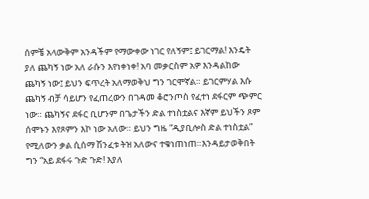ሰምቼ አላውቅም አንዳችም የማውቀው ነገር የለኝም፤ ይገርማል! እንዴት ያለ ጨካኝ ነው አለ ራሱን እየነቀነቀ! አባ መቃርስም አዎ እንዳልከው ጨካኝ ነው፤ ይህን ፍጥረት አለማወቅህ ግን ገርሞኛል። ይገርምሃል እሱ ጨካኝ ብቻ ሳይሆን የፈጠረውን በገዳመ ቆሮንጦስ የፈተነ ደፋርም ጭምር ነው። ጨካኝና ደፋር ቢሆንም በጌታችን ድል ተነስቷልና እኛም ይህችን ጾም ሰሞኑን እየጾምን እኮ ነው አለው። ይህን ግዜ “ዲያቢሎስ ድል ተነስቷል” የሚለውን ቃል ሲሰማ ሽንፈቱ ትዝ አለውና ተቁነጠነጠ።እንዳይታወቅበት ግን “አይ ደፋሩ ጉድ ጉድ! እያለ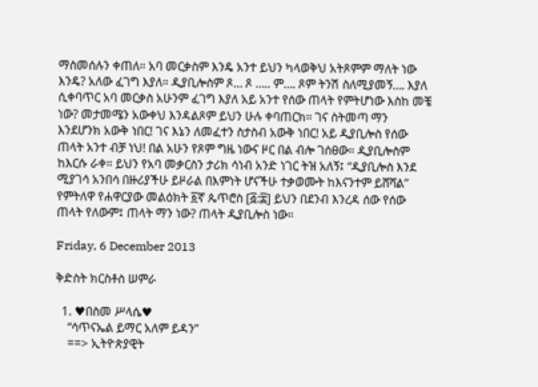ማስመሰሉን ቀጠለ። አባ መርቃስም እንዴ አንተ ይህን ካላወቅህ አትጾምም ማለት ነው እንዴ? አለው ፈገግ እያለ። ዲያቢሎስም ጾ… ጾ ….. ም…. ጾም ትንሽ ስለሚያመኝ…. እያለ ሲቀባጥር አባ መርቃስ አሁንም ፈገግ እያለ አይ አንተ የሰው ጠላት የምትሆነው እስከ መቼ ነው? መታመሜን አውቀህ እንዳልጾም ይህን ሁሉ ቀባጠርክ። ገና ስትመጣ ማን እንደሆንክ አውቅ ነበር! ገና እኔን ለመፈተን ስታስብ አውቅ ነበር! አይ ዲያቢሎስ የሰው ጠላት አንተ ብቻ ነህ! በል አሁን የጾም ግዜ ነውና ዞር በል ብሎ ገሰፀው። ዲያቢሎስም ከእርሱ ራቀ። ይህን የአባ መቃርስን ታሪክ ሳነብ አንድ ነገር ትዝ አለኝ፤ “ዲያቢሎስ እንደ ሚያገሳ አንበሳ በዙሪያችሁ ይዞራል በእምነት ሆናችሁ ተቃወሙት ከእናንተም ይሸሻል” የምትለዋ የሐዋርያው መልዕክት ፩ኛ ጴጥሮስ [፭:፰] ይህን በደንብ እንረዳ ሰው የሰው ጠላት የለውም፤ ጠላት ማን ነው? ጠላት ዲያቢሎስ ነው።

Friday, 6 December 2013

ቅድስት ክርስቶስ ሠምራ

  1. ♥በስመ ሥላሴ♥
    “ሳጥናኤል ይማር አለም ይዳን”
    ==> ኢትዮጵያዊት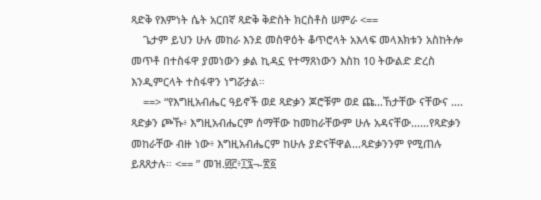ጻድቅ የእምነት ሴት አርበኛ ጻድቅ ቅድስት ክርስቶስ ሠምራ <==
    ጌታም ይህን ሁሉ መከራ እንደ መስዋዕት ቆጥሮላት አእላፍ መላእክቱን አስከትሎ መጥቶ በተስፋዋ ያመነውን ቃል ኪዳኗ የተማጸነውን እስከ 10 ትውልድ ድረስ እንዲምርላት ተስፋዋን ነግሯታል።
    ==> “የእግዚአብሔር ዓይኖች ወደ ጻድቃን ጆሮቹም ወደ ጩ...ኸታቸው ናቸውና …. ጻድቃን ጮኹ፥ እግዚአብሔርም ሰማቸው ከመከራቸውም ሁሉ አዳናቸው……የጻድቃን መከራቸው ብዙ ነው፥ እግዚአብሔርም ከሁሉ ያድናቸዋል…ጻድቃንንም የሚጠሉ ይጸጸታሉ። <== ” መዝ.፴፫፥፲፯¬-፳፩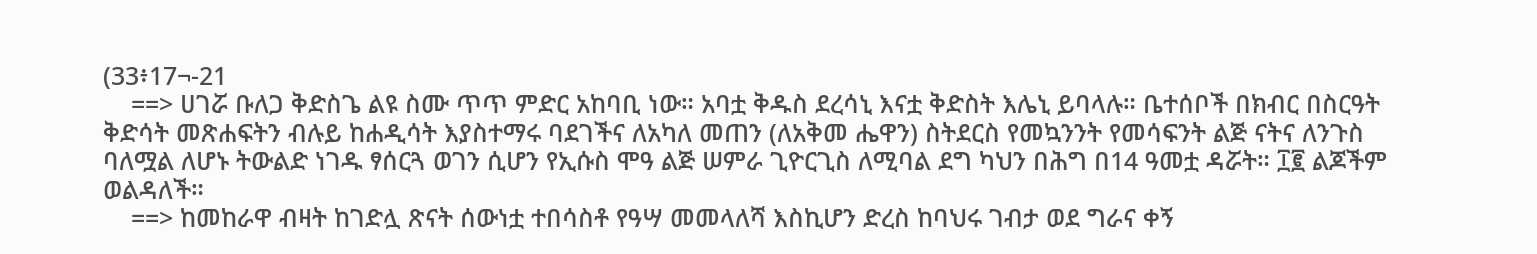(33፥17¬-21
    ==> ሀገሯ ቡለጋ ቅድስጌ ልዩ ስሙ ጥጥ ምድር አከባቢ ነው። አባቷ ቅዱስ ደረሳኒ እናቷ ቅድስት እሌኒ ይባላሉ። ቤተሰቦች በክብር በስርዓት ቅድሳት መጽሐፍትን ብሉይ ከሐዲሳት እያስተማሩ ባደገችና ለአካለ መጠን (ለአቅመ ሔዋን) ስትደርስ የመኳንንት የመሳፍንት ልጅ ናትና ለንጉስ ባለሟል ለሆኑ ትውልድ ነገዱ ፃሰርጓ ወገን ሲሆን የኢሱስ ሞዓ ልጅ ሠምራ ጊዮርጊስ ለሚባል ደግ ካህን በሕግ በ14 ዓመቷ ዳሯት። ፲፪ ልጆችም ወልዳለች።
    ==> ከመከራዋ ብዛት ከገድሏ ጽናት ሰውነቷ ተበሳስቶ የዓሣ መመላለሻ እስኪሆን ድረስ ከባህሩ ገብታ ወደ ግራና ቀኝ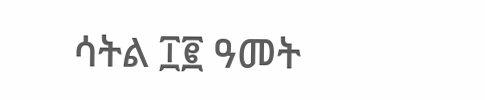ሳትል ፲፪ ዓመት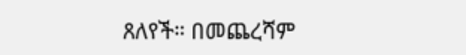ጸለየች። በመጨረሻም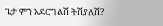ጌታ ምን አደርግልሽ ትሽያለሽ?